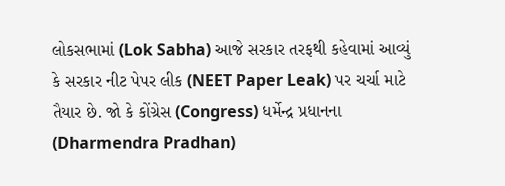લોકસભામાં (Lok Sabha) આજે સરકાર તરફથી કહેવામાં આવ્યું કે સરકાર નીટ પેપર લીક (NEET Paper Leak) પર ચર્ચા માટે તૈયાર છે. જો કે કોંગ્રેસ (Congress) ધર્મેન્દ્ર પ્રધાનના (Dharmendra Pradhan)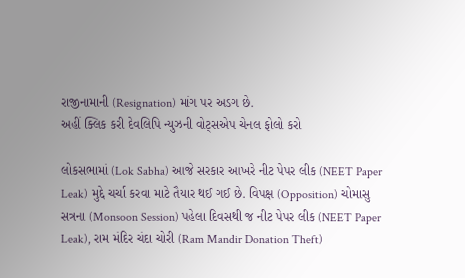રાજીનામાની (Resignation) માંગ પર અડગ છે.
અહીં ક્લિક કરી દેવલિપિ ન્યુઝની વોટ્સએપ ચેનલ ફોલો કરો

લોકસભામાં (Lok Sabha) આજે સરકાર આખરે નીટ પેપર લીક (NEET Paper Leak) મુદ્દે ચર્ચા કરવા માટે તૈયાર થઈ ગઈ છે. વિપક્ષ (Opposition) ચોમાસુ સત્રના (Monsoon Session) પહેલા દિવસથી જ નીટ પેપર લીક (NEET Paper Leak), રામ મંદિર ચંદા ચોરી (Ram Mandir Donation Theft)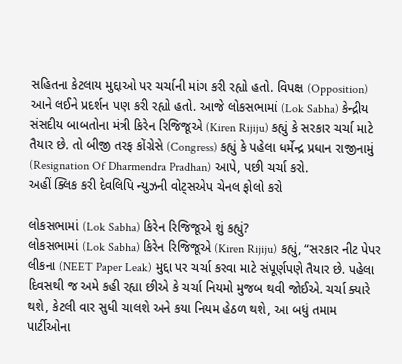સહિતના કેટલાય મુદ્દાઓ પર ચર્ચાની માંગ કરી રહ્યો હતો. વિપક્ષ (Opposition) આને લઈને પ્રદર્શન પણ કરી રહ્યો હતો. આજે લોકસભામાં (Lok Sabha) કેન્દ્રીય સંસદીય બાબતોના મંત્રી કિરેન રિજિજૂએ (Kiren Rijiju) કહ્યું કે સરકાર ચર્ચા માટે તૈયાર છે. તો બીજી તરફ કોંગ્રેસે (Congress) કહ્યું કે પહેલા ધર્મેન્દ્ર પ્રધાન રાજીનામું (Resignation Of Dharmendra Pradhan) આપે, પછી ચર્ચા કરો.
અહીં ક્લિક કરી દેવલિપિ ન્યુઝની વોટ્સએપ ચેનલ ફોલો કરો

લોકસભામાં (Lok Sabha) કિરેન રિજિજૂએ શું કહ્યું?
લોકસભામાં (Lok Sabha) કિરેન રિજિજૂએ (Kiren Rijiju) કહ્યું, “સરકાર નીટ પેપર લીકના (NEET Paper Leak) મુદ્દા પર ચર્ચા કરવા માટે સંપૂર્ણપણે તૈયાર છે. પહેલા દિવસથી જ અમે કહી રહ્યા છીએ કે ચર્ચા નિયમો મુજબ થવી જોઈએ. ચર્ચા ક્યારે થશે, કેટલી વાર સુધી ચાલશે અને કયા નિયમ હેઠળ થશે, આ બધું તમામ પાર્ટીઓના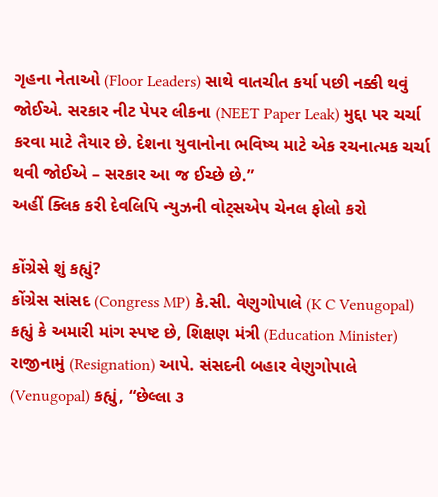ગૃહના નેતાઓ (Floor Leaders) સાથે વાતચીત કર્યા પછી નક્કી થવું જોઈએ. સરકાર નીટ પેપર લીકના (NEET Paper Leak) મુદ્દા પર ચર્ચા કરવા માટે તૈયાર છે. દેશના યુવાનોના ભવિષ્ય માટે એક રચનાત્મક ચર્ચા થવી જોઈએ – સરકાર આ જ ઈચ્છે છે.”
અહીં ક્લિક કરી દેવલિપિ ન્યુઝની વોટ્સએપ ચેનલ ફોલો કરો

કોંગ્રેસે શું કહ્યું?
કોંગ્રેસ સાંસદ (Congress MP) કે.સી. વેણુગોપાલે (K C Venugopal) કહ્યું કે અમારી માંગ સ્પષ્ટ છે, શિક્ષણ મંત્રી (Education Minister) રાજીનામું (Resignation) આપે. સંસદની બહાર વેણુગોપાલે (Venugopal) કહ્યું, “છેલ્લા ૩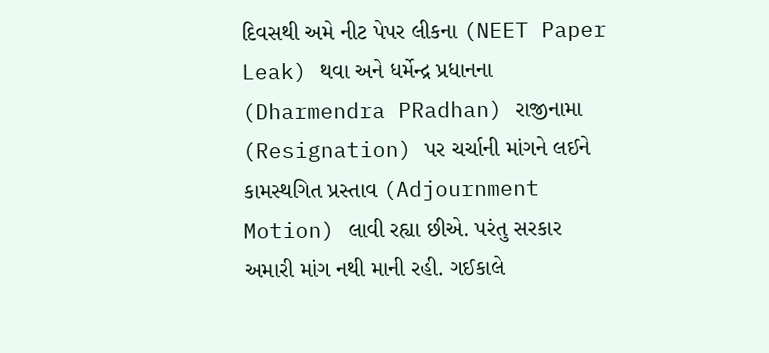દિવસથી અમે નીટ પેપર લીકના (NEET Paper Leak) થવા અને ધર્મેન્દ્ર પ્રધાનના (Dharmendra PRadhan) રાજીનામા (Resignation) પર ચર્ચાની માંગને લઈને કામસ્થગિત પ્રસ્તાવ (Adjournment Motion) લાવી રહ્યા છીએ. પરંતુ સરકાર અમારી માંગ નથી માની રહી. ગઈકાલે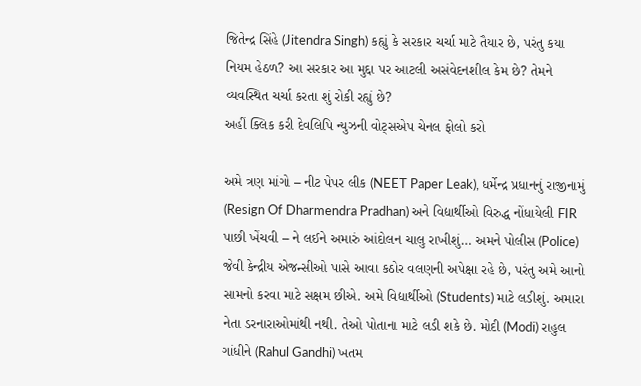જિતેન્દ્ર સિંહે (Jitendra Singh) કહ્યું કે સરકાર ચર્ચા માટે તૈયાર છે, પરંતુ કયા નિયમ હેઠળ? આ સરકાર આ મુદ્દા પર આટલી અસંવેદનશીલ કેમ છે? તેમને વ્યવસ્થિત ચર્ચા કરતા શું રોકી રહ્યું છે?
અહીં ક્લિક કરી દેવલિપિ ન્યુઝની વોટ્સએપ ચેનલ ફોલો કરો

અમે ત્રણ માંગો – નીટ પેપર લીક (NEET Paper Leak), ધર્મેન્દ્ર પ્રધાનનું રાજીનામું (Resign Of Dharmendra Pradhan) અને વિદ્યાર્થીઓ વિરુદ્ધ નોંધાયેલી FIR પાછી ખેંચવી – ને લઈને અમારું આંદોલન ચાલુ રાખીશું… અમને પોલીસ (Police) જેવી કેન્દ્રીય એજન્સીઓ પાસે આવા કઠોર વલણની અપેક્ષા રહે છે, પરંતુ અમે આનો સામનો કરવા માટે સક્ષમ છીએ. અમે વિદ્યાર્થીઓ (Students) માટે લડીશું. અમારા નેતા ડરનારાઓમાંથી નથી. તેઓ પોતાના માટે લડી શકે છે. મોદી (Modi) રાહુલ ગાંધીને (Rahul Gandhi) ખતમ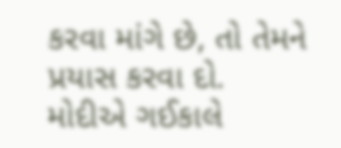કરવા માંગે છે, તો તેમને પ્રયાસ કરવા દો. મોદીએ ગઈકાલે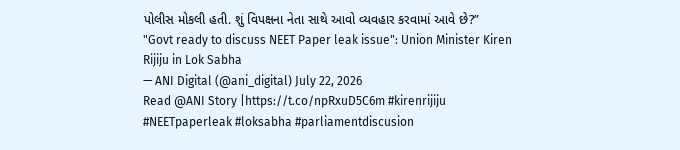પોલીસ મોકલી હતી. શું વિપક્ષના નેતા સાથે આવો વ્યવહાર કરવામાં આવે છે?”
"Govt ready to discuss NEET Paper leak issue": Union Minister Kiren Rijiju in Lok Sabha
— ANI Digital (@ani_digital) July 22, 2026
Read @ANI Story |https://t.co/npRxuD5C6m #kirenrijiju #NEETpaperleak #loksabha #parliamentdiscusion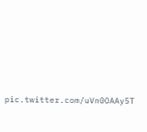pic.twitter.com/uVn0OAAy5T